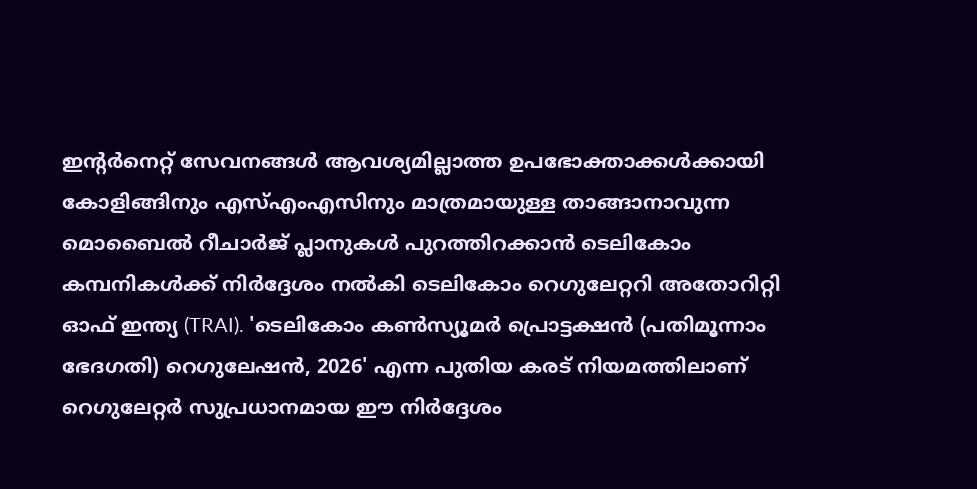ഇന്റർനെറ്റ് സേവനങ്ങൾ ആവശ്യമില്ലാത്ത ഉപഭോക്താക്കൾക്കായി കോളിങ്ങിനും എസ്എംഎസിനും മാത്രമായുള്ള താങ്ങാനാവുന്ന മൊബൈൽ റീചാർജ് പ്ലാനുകൾ പുറത്തിറക്കാൻ ടെലികോം കമ്പനികൾക്ക് നിർദ്ദേശം നൽകി ടെലികോം റെഗുലേറ്ററി അതോറിറ്റി ഓഫ് ഇന്ത്യ (TRAI). 'ടെലികോം കൺസ്യൂമർ പ്രൊട്ടക്ഷൻ (പതിമൂന്നാം ഭേദഗതി) റെഗുലേഷൻ, 2026' എന്ന പുതിയ കരട് നിയമത്തിലാണ് റെഗുലേറ്റർ സുപ്രധാനമായ ഈ നിർദ്ദേശം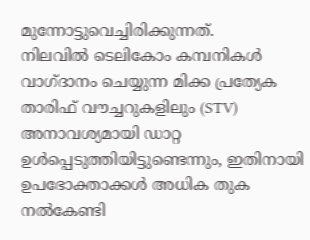മുന്നോട്ടുവെച്ചിരിക്കുന്നത്.
നിലവിൽ ടെലികോം കമ്പനികൾ വാഗ്ദാനം ചെയ്യുന്ന മിക്ക പ്രത്യേക താരിഫ് വൗച്ചറുകളിലും (STV) അനാവശ്യമായി ഡാറ്റ ഉൾപ്പെടുത്തിയിട്ടുണ്ടെന്നും, ഇതിനായി ഉപഭോക്താക്കൾ അധിക തുക നൽകേണ്ടി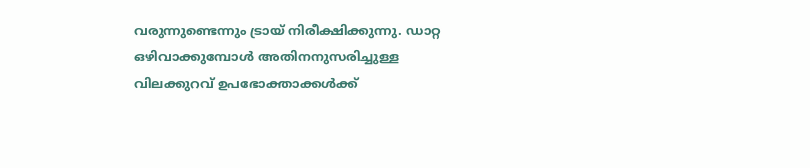വരുന്നുണ്ടെന്നും ട്രായ് നിരീക്ഷിക്കുന്നു. ഡാറ്റ ഒഴിവാക്കുമ്പോൾ അതിനനുസരിച്ചുള്ള വിലക്കുറവ് ഉപഭോക്താക്കൾക്ക്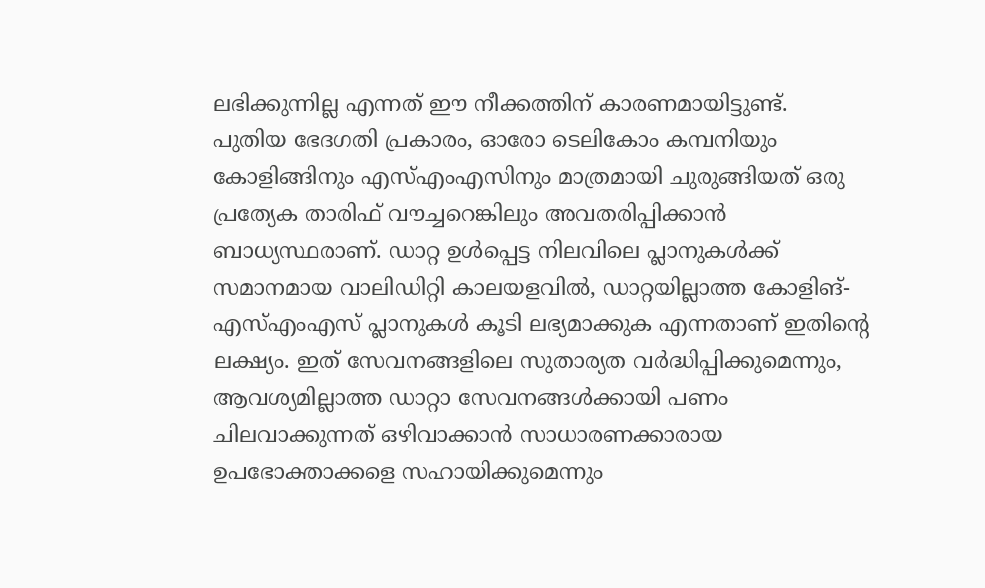ലഭിക്കുന്നില്ല എന്നത് ഈ നീക്കത്തിന് കാരണമായിട്ടുണ്ട്.
പുതിയ ഭേദഗതി പ്രകാരം, ഓരോ ടെലികോം കമ്പനിയും കോളിങ്ങിനും എസ്എംഎസിനും മാത്രമായി ചുരുങ്ങിയത് ഒരു പ്രത്യേക താരിഫ് വൗച്ചറെങ്കിലും അവതരിപ്പിക്കാൻ ബാധ്യസ്ഥരാണ്. ഡാറ്റ ഉൾപ്പെട്ട നിലവിലെ പ്ലാനുകൾക്ക് സമാനമായ വാലിഡിറ്റി കാലയളവിൽ, ഡാറ്റയില്ലാത്ത കോളിങ്-എസ്എംഎസ് പ്ലാനുകൾ കൂടി ലഭ്യമാക്കുക എന്നതാണ് ഇതിന്റെ ലക്ഷ്യം. ഇത് സേവനങ്ങളിലെ സുതാര്യത വർദ്ധിപ്പിക്കുമെന്നും, ആവശ്യമില്ലാത്ത ഡാറ്റാ സേവനങ്ങൾക്കായി പണം ചിലവാക്കുന്നത് ഒഴിവാക്കാൻ സാധാരണക്കാരായ ഉപഭോക്താക്കളെ സഹായിക്കുമെന്നും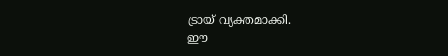ട്രായ് വ്യക്തമാക്കി.
ഈ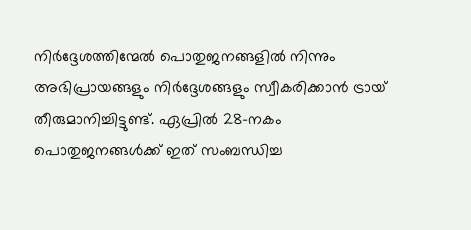നിർദ്ദേശത്തിന്മേൽ പൊതുജനങ്ങളിൽ നിന്നും അഭിപ്രായങ്ങളും നിർദ്ദേശങ്ങളും സ്വീകരിക്കാൻ ട്രായ് തീരുമാനിച്ചിട്ടുണ്ട്. ഏപ്രിൽ 28-നകം പൊതുജനങ്ങൾക്ക് ഇത് സംബന്ധിച്ച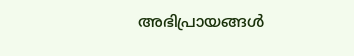അഭിപ്രായങ്ങൾ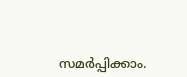സമർപ്പിക്കാം.